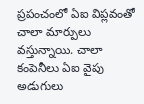ప్రపంచంలో ఏఐ విప్లవంతో చాలా మార్పులు వస్తున్నాయి. చాలా కంపెనీలు ఏఐ వైపు అడుగులు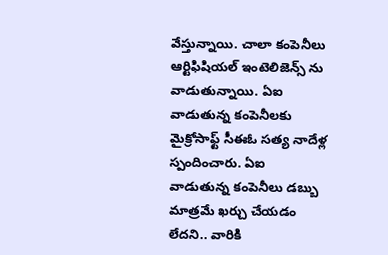వేస్తున్నాయి. చాలా కంపెనీలు ఆర్టిఫిషియల్ ఇంటెలిజెన్స్ ను వాడుతున్నాయి. ఏఐ వాడుతున్న కంపెనీలకు మైక్రోసాఫ్ట్ సీఈఓ సత్య నాదేళ్ల స్పందించారు. ఏఐ వాడుతున్న కంపెనీలు డబ్బు మాత్రమే ఖర్చు చేయడం లేదని.. వారికి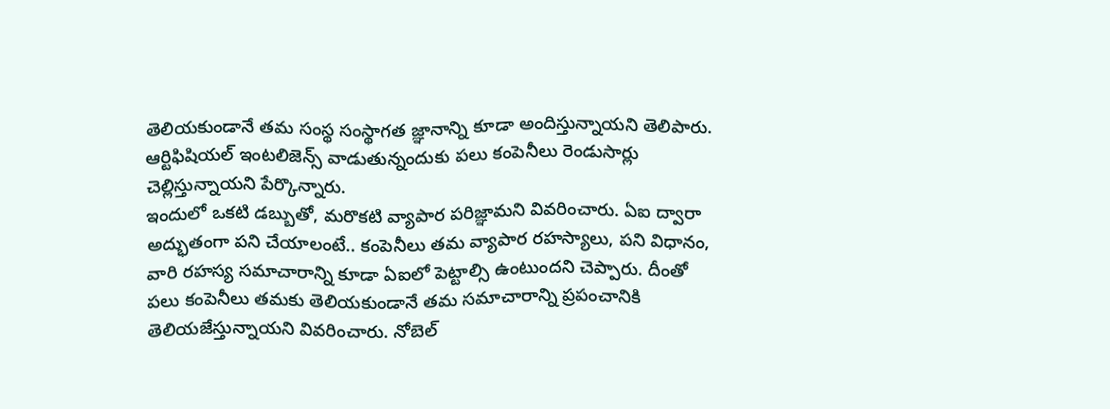తెలియకుండానే తమ సంస్థ సంస్థాగత జ్ఞానాన్ని కూడా అందిస్తున్నాయని తెలిపారు. ఆర్టిఫిషియల్ ఇంటలిజెన్స్ వాడుతున్నందుకు పలు కంపెనీలు రెండుసార్లు చెల్లిస్తున్నాయని పేర్కొన్నారు.
ఇందులో ఒకటి డబ్బుతో, మరొకటి వ్యాపార పరిజ్ఞామని వివరించారు. ఏఐ ద్వారా అద్భుతంగా పని చేయాలంటే.. కంపెనీలు తమ వ్యాపార రహస్యాలు, పని విధానం, వారి రహస్య సమాచారాన్ని కూడా ఏఐలో పెట్టాల్సి ఉంటుందని చెప్పారు. దీంతో పలు కంపెనీలు తమకు తెలియకుండానే తమ సమాచారాన్ని ప్రపంచానికి తెలియజేస్తున్నాయని వివరించారు. నోబెల్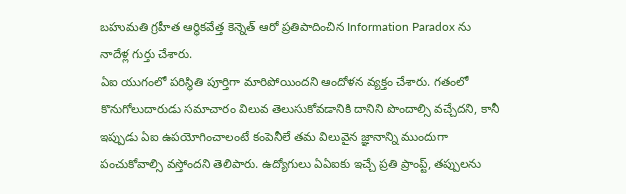బహుమతి గ్రహీత ఆర్థికవేత్త కెన్నెత్ ఆరో ప్రతిపాదించిన Information Paradox ను నాదేళ్ల గుర్తు చేశారు.
ఏఐ యుగంలో పరిస్థితి పూర్తిగా మారిపోయిందని ఆందోళన వ్యక్తం చేశారు. గతంలో కొనుగోలుదారుడు సమాచారం విలువ తెలుసుకోవడానికి దానిని పొందాల్సి వచ్చేదని, కానీ ఇప్పుడు ఏఐ ఉపయోగించాలంటే కంపెనీలే తమ విలువైన జ్ఞానాన్ని ముందుగా పంచుకోవాల్సి వస్తోందని తెలిపారు. ఉద్యోగులు ఏఏఐకు ఇచ్చే ప్రతి ప్రాంప్ట్, తప్పులను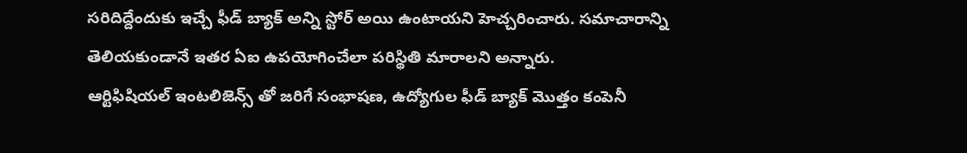సరిదిద్దేందుకు ఇచ్చే ఫీడ్ బ్యాక్ అన్ని స్టోర్ అయి ఉంటాయని హెచ్చరించారు. సమాచారాన్ని తెలియకుండానే ఇతర ఏఐ ఉపయోగించేలా పరిస్థితి మారాలని అన్నారు.
ఆర్టిఫిషియల్ ఇంటలిజెన్స్ తో జరిగే సంభాషణ, ఉద్యోగుల ఫీడ్ బ్యాక్ మొత్తం కంపెనీ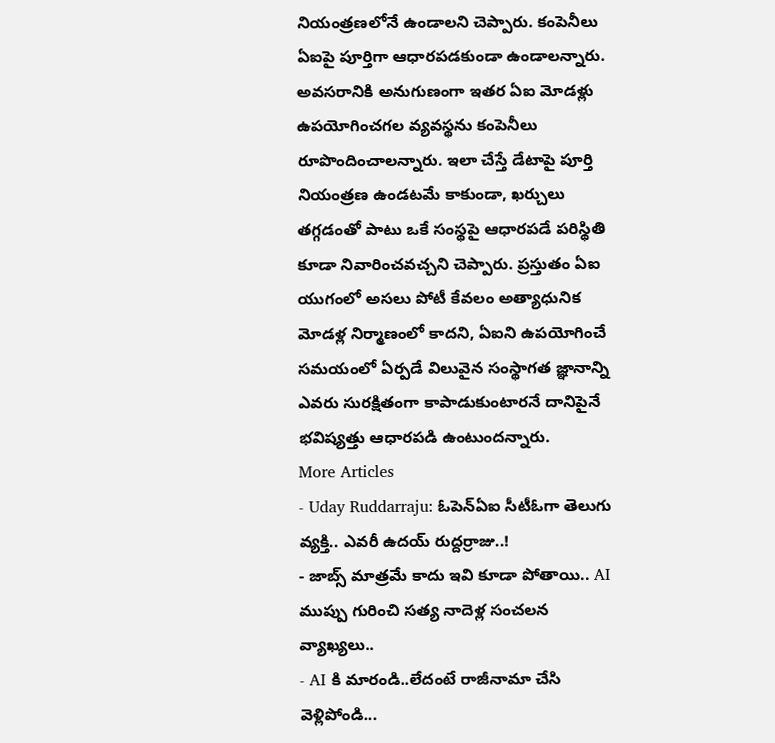నియంత్రణలోనే ఉండాలని చెప్పారు. కంపెనీలు ఏఐపై పూర్తిగా ఆధారపడకుండా ఉండాలన్నారు. అవసరానికి అనుగుణంగా ఇతర ఏఐ మోడళ్లు ఉపయోగించగల వ్యవస్థను కంపెనీలు రూపొందించాలన్నారు. ఇలా చేస్తే డేటాపై పూర్తి నియంత్రణ ఉండటమే కాకుండా, ఖర్చులు తగ్గడంతో పాటు ఒకే సంస్థపై ఆధారపడే పరిస్థితి కూడా నివారించవచ్చని చెప్పారు. ప్రస్తుతం ఏఐ యుగంలో అసలు పోటీ కేవలం అత్యాధునిక మోడళ్ల నిర్మాణంలో కాదని, ఏఐని ఉపయోగించే సమయంలో ఏర్పడే విలువైన సంస్థాగత జ్ఞానాన్ని ఎవరు సురక్షితంగా కాపాడుకుంటారనే దానిపైనే భవిష్యత్తు ఆధారపడి ఉంటుందన్నారు.
More Articles
- Uday Ruddarraju: ఓపెన్ఏఐ సీటీఓగా తెలుగు వ్యక్తి.. ఎవరీ ఉదయ్ రుద్దర్రాజు..!
- జాబ్స్ మాత్రమే కాదు ఇవి కూడా పోతాయి.. AI ముప్పు గురించి సత్య నాదెళ్ల సంచలన వ్యాఖ్యలు..
- AI కి మారండి..లేదంటే రాజీనామా చేసి వెళ్లిపోండి...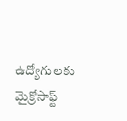ఉద్యోగులకు మైక్రోసాఫ్ట్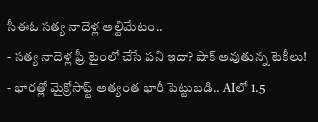సీఈఓ సత్య నాదెళ్ల అల్టిమేటం..
- సత్య నాదెళ్ల ఫ్రీ టైంలో చేసే పని ఇదా? షాక్ అవుతున్న టెకీలు!
- భారత్లో మైక్రోసాఫ్ట్ అత్యంత భారీ పెట్టుబడి.. AIలో 1.5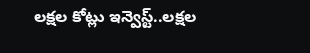లక్షల కోట్లు ఇన్వెస్ట్..లక్షల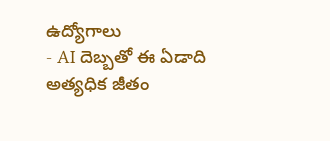ఉద్యోగాలు
- AI దెబ్బతో ఈ ఏడాది అత్యధిక జీతం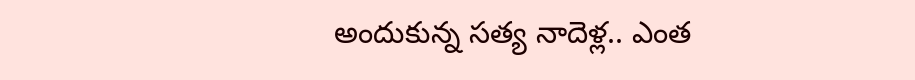అందుకున్న సత్య నాదెళ్ల.. ఎంత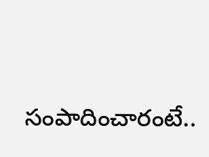సంపాదించారంటే..